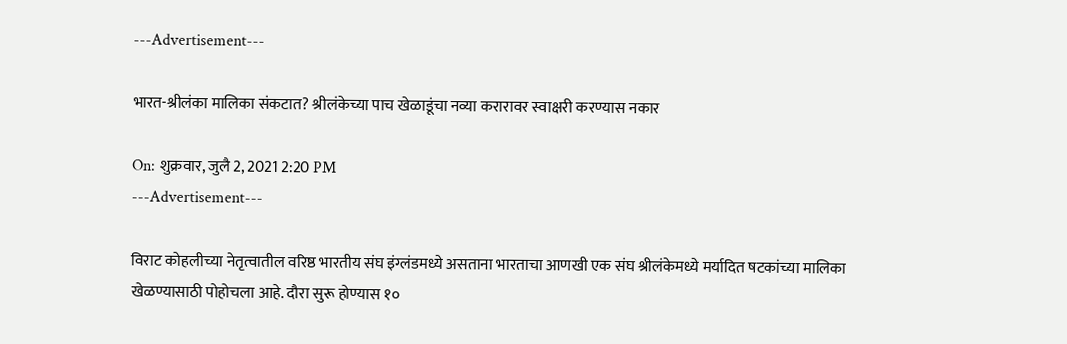---Advertisement---

भारत-श्रीलंका मालिका संकटात? श्रीलंकेच्या पाच खेळाडूंचा नव्या करारावर स्वाक्षरी करण्यास नकार

On: शुक्रवार, जुलै 2, 2021 2:20 PM
---Advertisement---

विराट कोहलीच्या नेतृत्वातील वरिष्ठ भारतीय संघ इंग्लंडमध्ये असताना भारताचा आणखी एक संघ श्रीलंकेमध्ये मर्यादित षटकांच्या मालिका खेळण्यासाठी पोहोचला आहे. दौरा सुरू होण्यास १०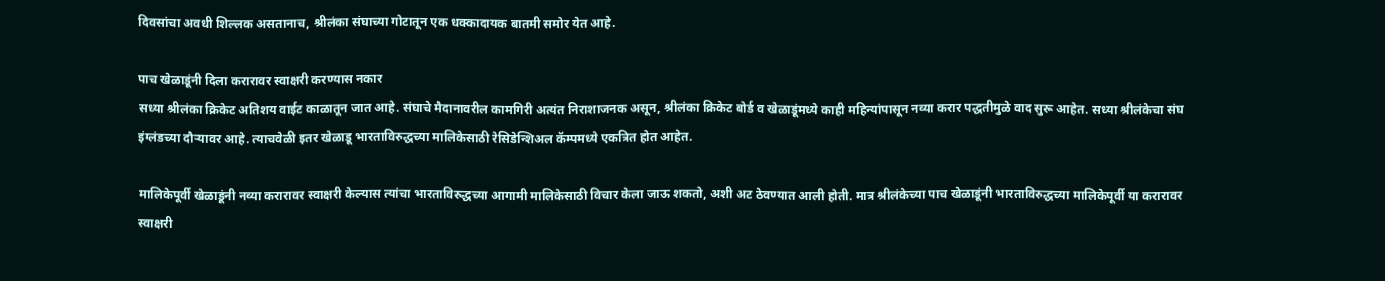दिवसांचा अवधी शिल्लक असतानाच, श्रीलंका संघाच्या गोटातून एक धक्कादायक बातमी समोर येत आहे.

पाच खेळाडूंनी दिला करारावर स्वाक्षरी करण्यास नकार
सध्या श्रीलंका क्रिकेट अतिशय वाईट काळातून जात आहे. संघाचे मैदानावरील कामगिरी अत्यंत निराशाजनक असून, श्रीलंका क्रिकेट बोर्ड व खेळाडूंमध्ये काही महिन्यांपासून नव्या करार पद्धतीमुळे वाद सुरू आहेत. सध्या श्रीलंकेचा संघ इंग्लंडच्या दौऱ्यावर आहे. त्याचवेळी इतर खेळाडू भारताविरुद्धच्या मालिकेसाठी रेसिडेन्शिअल कॅम्पमध्ये एकत्रित होत आहेत.

मालिकेपूर्वी खेळाडूंनी नव्या करारावर स्वाक्षरी केल्यास त्यांचा भारताविरुद्धच्या आगामी मालिकेसाठी विचार केला जाऊ शकतो, अशी अट ठेवण्यात आली होती. मात्र श्रीलंकेच्या पाच खेळाडूंनी भारताविरुद्धच्या मालिकेपूर्वी या करारावर स्वाक्षरी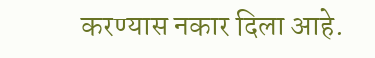करण्यास नकार दिला आहे.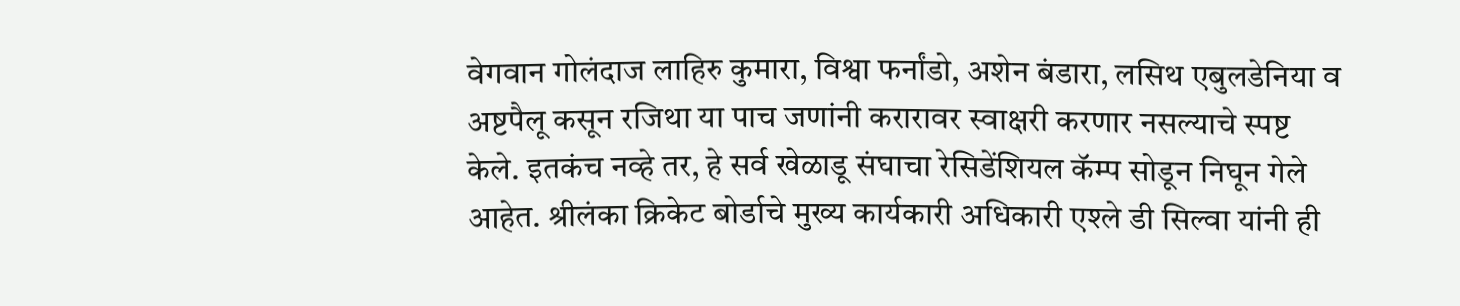वेगवान गोलंदाज लाहिरु कुमारा, विश्वा फर्नांडो, अशेन बंडारा, लसिथ एबुलडेनिया व अष्टपैलू कसून रजिथा या पाच जणांनी करारावर स्वाक्षरी करणार नसल्याचे स्पष्ट केले. इतकंच नव्हे तर, हे सर्व खेळाडू संघाचा रेसिडेंशियल कॅम्प सोडून निघून गेले आहेत. श्रीलंका क्रिकेट बोर्डाचे मुख्य कार्यकारी अधिकारी एश्ले डी सिल्वा यांनी ही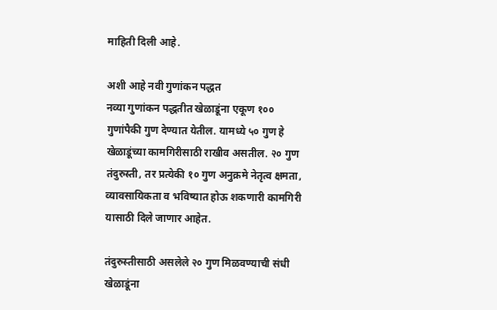माहिती दिली आहे.

अशी आहे नवी गुणांकन पद्धत
नव्या गुणांकन पद्धतीत खेळाडूंना एकूण १०० गुणांपैकी गुण देण्यात येतील. यामध्ये ५० गुण हे खेळाडूंच्या कामगिरीसाठी राखीव असतील. २० गुण तंदुरुस्ती, तर प्रत्येकी १० गुण अनुक्रमे नेतृत्व क्षमता, व्यावसायिकता व भविष्यात होऊ शकणारी कामगिरी यासाठी दिले जाणार आहेत.

तंदुरुस्तीसाठी असलेले २० गुण मिळवण्याची संधी खेळाडूंना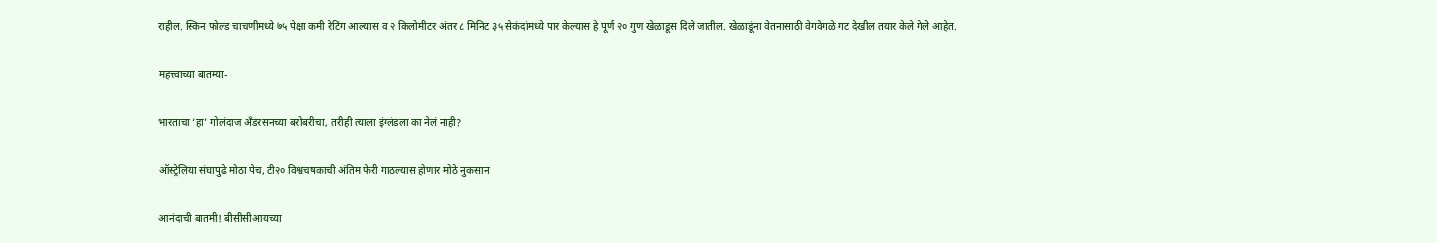राहील. स्किन फोल्ड चाचणीमध्ये ७५ पेक्षा कमी रेटिंग आल्यास व २ किलोमीटर अंतर ८ मिनिट ३५ सेकंदांमध्ये पार केल्यास हे पूर्ण २० गुण खेळाडूस दिले जातील. खेळाडूंना वेतनासाठी वेगवेगळे गट देखील तयार केले गेले आहेत.

महत्त्वाच्या बातम्या-

भारताचा ‘हा’ गोलंदाज अँडरसनच्या बरोबरीचा, तरीही त्याला इंग्लंडला का नेलं नाही?

ऑस्ट्रेलिया संघापुढे मोठा पेच, टी२० विश्वचषकाची अंतिम फेरी गाठल्यास होणार मोठे नुकसान

आनंदाची बातमी! बीसीसीआयच्या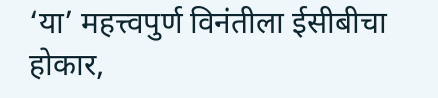‘या’ महत्त्वपुर्ण विनंतीला ईसीबीचा होकार,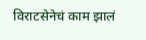विराटसेनेचं काम झालं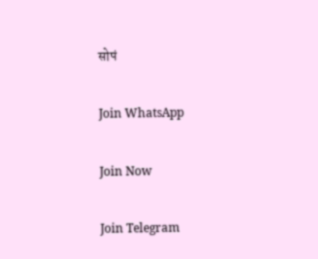सोपं

Join WhatsApp

Join Now

Join Telegram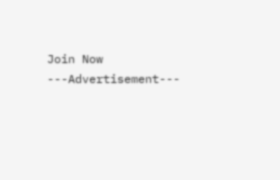Join Now
---Advertisement---